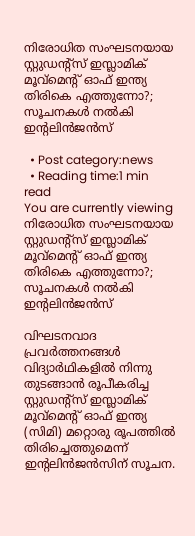നിരോധിത സംഘടനയായ സ്റ്റുഡന്റ്‌സ് ഇസ്ലാമിക് മൂവ്‌മെന്റ് ഓഫ് ഇന്ത്യ തിരികെ എത്തുന്നോ?; സൂചനകൾ നൽകി ഇന്റലിന്‍ജന്‍സ്

  • Post category:news
  • Reading time:1 min read
You are currently viewing നിരോധിത സംഘടനയായ സ്റ്റുഡന്റ്‌സ് ഇസ്ലാമിക് മൂവ്‌മെന്റ് ഓഫ് ഇന്ത്യ തിരികെ എത്തുന്നോ?; സൂചനകൾ നൽകി ഇന്റലിന്‍ജന്‍സ്

വിഘടനവാദ പ്രവര്‍ത്തനങ്ങള്‍ വിദ്യാര്‍ഥികളില്‍ നിന്നു തുടങ്ങാന്‍ രൂപീകരിച്ച സ്റ്റുഡന്റ്‌സ് ഇസ്ലാമിക് മൂവ്‌മെന്റ് ഓഫ് ഇന്ത്യ (സിമി) മറ്റൊരു രൂപത്തില്‍ തിരിച്ചെത്തുമെന്ന് ഇന്റലിന്‍ജന്‍സിന് സൂചന.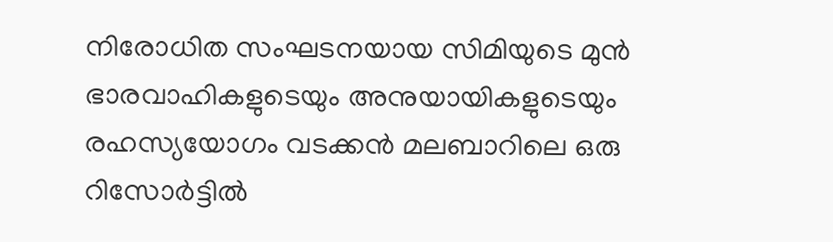നിരോധിത സംഘടനയായ സിമിയുടെ മുന്‍ ഭാരവാഹികളുടെയും അനുയായികളുടെയും രഹസ്യയോഗം വടക്കന്‍ മലബാറിലെ ഒരു റിസോര്‍ട്ടില്‍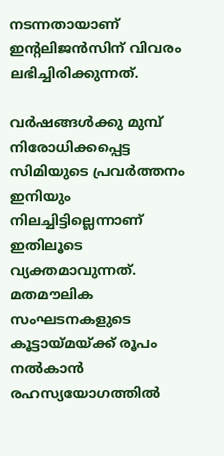നടന്നതായാണ് ഇന്റലിജന്‍സിന് വിവരം ലഭിച്ചിരിക്കുന്നത്.

വര്‍ഷങ്ങള്‍ക്കു മുമ്പ് നിരോധിക്കപ്പെട്ട സിമിയുടെ പ്രവര്‍ത്തനം ഇനിയും നിലച്ചിട്ടില്ലെന്നാണ് ഇതിലൂടെ വ്യക്തമാവുന്നത്. മതമൗലിക സംഘടനകളുടെ കൂട്ടായ്മയ്ക്ക് രൂപം നല്‍കാന്‍ രഹസ്യയോഗത്തില്‍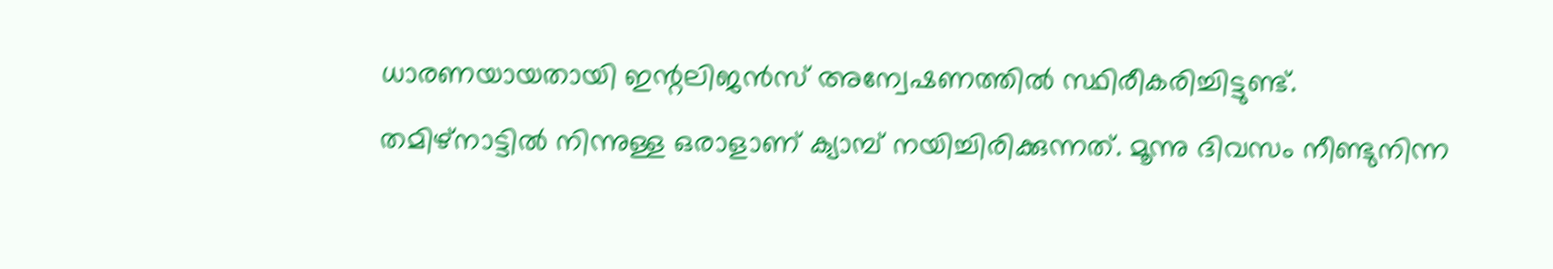ധാരണയായതായി ഇന്റലിജന്‍സ് അന്വേഷണത്തില്‍ സ്ഥിരീകരിച്ചിട്ടുണ്ട്. തമിഴ്‌നാട്ടില്‍ നിന്നുള്ള ഒരാളാണ് ക്യാമ്പ് നയിച്ചിരിക്കുന്നത്. മൂന്നു ദിവസം നീണ്ടുനിന്ന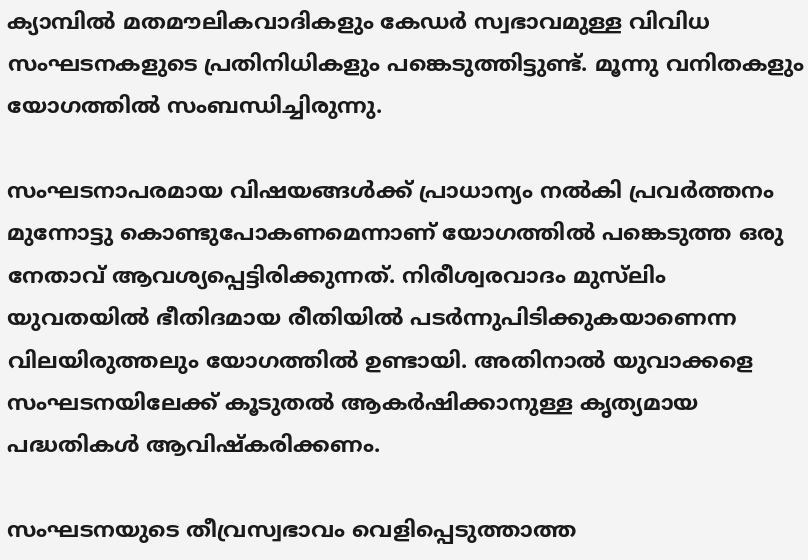ക്യാമ്പില്‍ മതമൗലികവാദികളും കേഡര്‍ സ്വഭാവമുള്ള വിവിധ സംഘടനകളുടെ പ്രതിനിധികളും പങ്കെടുത്തിട്ടുണ്ട്. മൂന്നു വനിതകളും യോഗത്തില്‍ സംബന്ധിച്ചിരുന്നു.

സംഘടനാപരമായ വിഷയങ്ങള്‍ക്ക് പ്രാധാന്യം നല്‍കി പ്രവര്‍ത്തനം മുന്നോട്ടു കൊണ്ടുപോകണമെന്നാണ് യോഗത്തില്‍ പങ്കെടുത്ത ഒരു നേതാവ് ആവശ്യപ്പെട്ടിരിക്കുന്നത്. നിരീശ്വരവാദം മുസ്‌ലിം യുവതയില്‍ ഭീതിദമായ രീതിയില്‍ പടര്‍ന്നുപിടിക്കുകയാണെന്ന വിലയിരുത്തലും യോഗത്തില്‍ ഉണ്ടായി. അതിനാല്‍ യുവാക്കളെ സംഘടനയിലേക്ക് കൂടുതല്‍ ആകര്‍ഷിക്കാനുള്ള കൃത്യമായ പദ്ധതികള്‍ ആവിഷ്‌കരിക്കണം.

സംഘടനയുടെ തീവ്രസ്വഭാവം വെളിപ്പെടുത്താത്ത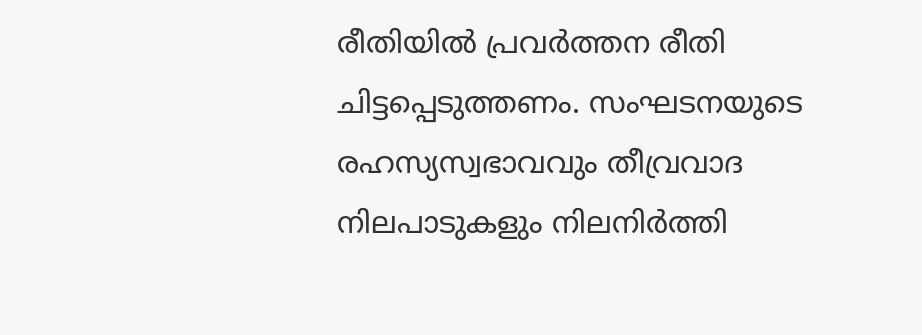രീതിയില്‍ പ്രവര്‍ത്തന രീതി ചിട്ടപ്പെടുത്തണം. സംഘടനയുടെ രഹസ്യസ്വഭാവവും തീവ്രവാദ നിലപാടുകളും നിലനിര്‍ത്തി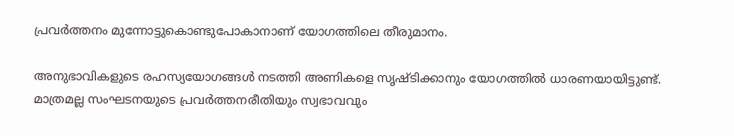പ്രവര്‍ത്തനം മുന്നോട്ടുകൊണ്ടുപോകാനാണ് യോഗത്തിലെ തീരുമാനം.

അനുഭാവികളുടെ രഹസ്യയോഗങ്ങള്‍ നടത്തി അണികളെ സൃഷ്ടിക്കാനും യോഗത്തില്‍ ധാരണയായിട്ടുണ്ട്. മാത്രമല്ല സംഘടനയുടെ പ്രവര്‍ത്തനരീതിയും സ്വഭാവവും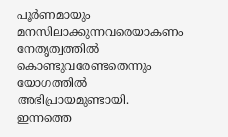പൂര്‍ണമായും മനസിലാക്കുന്നവരെയാകണം നേതൃത്വത്തില്‍ കൊണ്ടുവരേണ്ടതെന്നും യോഗത്തില്‍ അഭിപ്രായമുണ്ടായി. ഇന്നത്തെ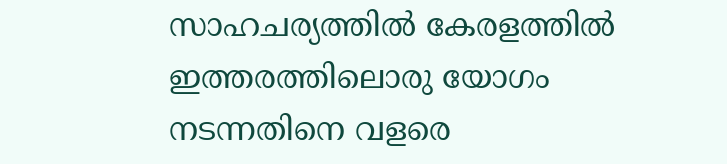സാഹചര്യത്തില്‍ കേരളത്തില്‍ ഇത്തരത്തിലൊരു യോഗം നടന്നതിനെ വളരെ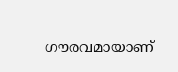ഗൗരവമായാണ്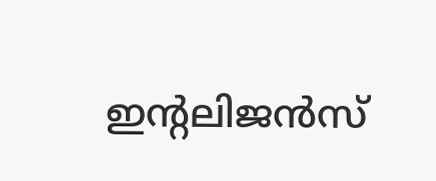ഇന്റലിജന്‍സ്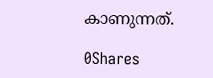കാണുന്നത്.

0Shares